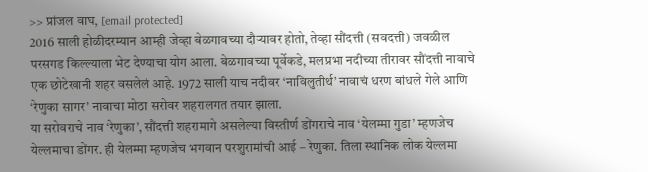>> प्रांजल वाघ, [email protected]
2016 साली होळीदरम्यान आम्ही जेव्हा बेळगावच्या दौऱ्यावर होतो, तेव्हा सौंदत्ती (सवदत्ती) जवळील परसगड किल्ल्याला भेट देण्याचा योग आला. बेळगावच्या पूर्वेकडे, मलप्रभा नदीच्या तीरावर सौंदत्ती नावाचे एक छोटेखानी शहर वसलेलं आहे. 1972 साली याच नदीवर ‘नाविलुतीर्थ’ नावाचं धरण बांधले गेले आणि ‘रेणुका सागर’ नावाचा मोठा सरोवर शहरालगत तयार झाला.
या सरोवराचे नाव ‘रेणुका’, सौंदत्ती शहरामागे असलेल्या विस्तीर्ण डोंगराचे नाव ‘येलम्मा गुडा’ म्हणजेच येल्लमाचा डोंगर. ही येलम्मा म्हणजेच भगवान परशुरामांची आई – रेणुका. तिला स्थानिक लोक येल्लमा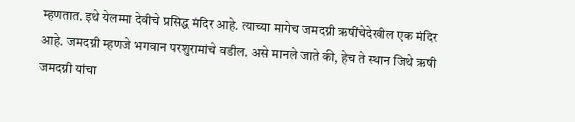म्हणतात. इथे येलम्मा देवीचे प्रसिद्ध मंदिर आहे. त्याच्या मागेच जमदग्नी ऋषींचेदेखील एक मंदिर आहे. जमदग्नी म्हणजे भगवान परशुरामांचे वडील. असे मानले जाते की, हेच ते स्थान जिथे ऋषी जमदग्नी यांचा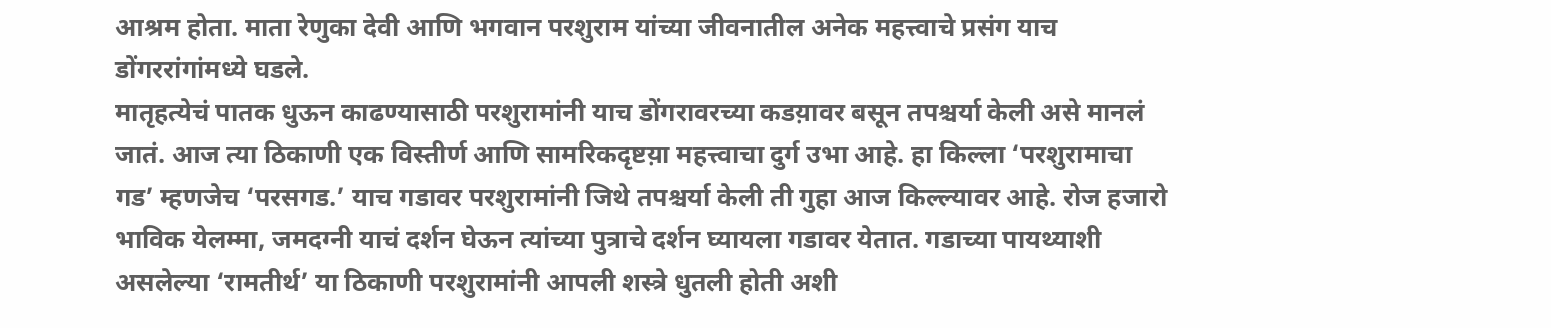आश्रम होता. माता रेणुका देवी आणि भगवान परशुराम यांच्या जीवनातील अनेक महत्त्वाचे प्रसंग याच डोंगररांगांमध्ये घडले.
मातृहत्येचं पातक धुऊन काढण्यासाठी परशुरामांनी याच डोंगरावरच्या कडय़ावर बसून तपश्चर्या केली असे मानलं जातं. आज त्या ठिकाणी एक विस्तीर्ण आणि सामरिकदृष्टय़ा महत्त्वाचा दुर्ग उभा आहे. हा किल्ला ‘परशुरामाचा गड’ म्हणजेच ‘परसगड.’ याच गडावर परशुरामांनी जिथे तपश्चर्या केली ती गुहा आज किल्ल्यावर आहे. रोज हजारो भाविक येलम्मा, जमदग्नी याचं दर्शन घेऊन त्यांच्या पुत्राचे दर्शन घ्यायला गडावर येतात. गडाच्या पायथ्याशी असलेल्या ‘रामतीर्थ’ या ठिकाणी परशुरामांनी आपली शस्त्रे धुतली होती अशी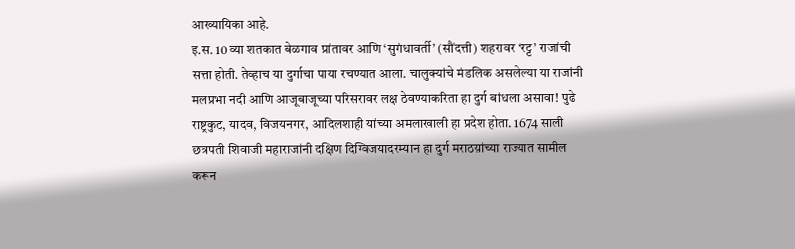आख्यायिका आहे.
इ.स. 10 व्या शतकात बेळगाव प्रांतावर आणि ‘सुगंधावर्ती’ (सौंदत्ती) शहरावर ‘रट्ट’ राजांची सत्ता होती. तेव्हाच या दुर्गाचा पाया रचण्यात आला. चालुक्यांचे मंडलिक असलेल्या या राजांनी मलप्रभा नदी आणि आजूबाजूच्या परिसरावर लक्ष ठेवण्याकरिता हा दुर्ग बांधला असावा! पुढे राष्ट्रकुट, यादव, विजयनगर, आदिलशाही यांच्या अमलाखाली हा प्रदेश होता. 1674 साली छत्रपती शिवाजी महाराजांनी दक्षिण दिग्विजयादरम्यान हा दुर्ग मराठय़ांच्या राज्यात सामील करून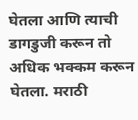घेतला आणि त्याची डागडुजी करून तो अधिक भक्कम करून घेतला. मराठी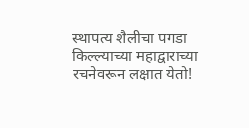स्थापत्य शैलीचा पगडा किल्ल्याच्या महाद्वाराच्या रचनेवरून लक्षात येतो!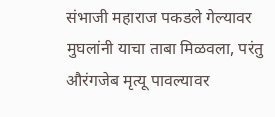संभाजी महाराज पकडले गेल्यावर मुघलांनी याचा ताबा मिळवला, परंतु औरंगजेब मृत्यू पावल्यावर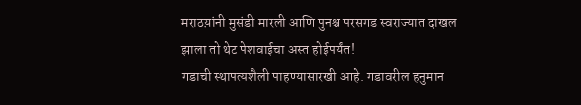मराठय़ांनी मुसंडी मारली आणि पुनश्च परसगड स्वराज्यात दाखल झाला तो थेट पेशवाईचा अस्त होईपर्यंत!
गडाची स्थापत्यशैली पाहण्यासारखी आहे. गडावरील हनुमान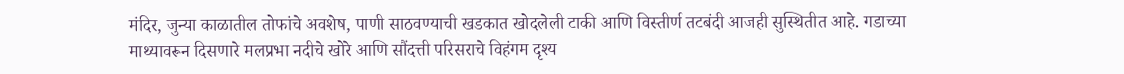मंदिर, जुन्या काळातील तोफांचे अवशेष, पाणी साठवण्याची खडकात खोदलेली टाकी आणि विस्तीर्ण तटबंदी आजही सुस्थितीत आहे. गडाच्या माथ्यावरून दिसणारे मलप्रभा नदीचे खोरे आणि सौंदत्ती परिसराचे विहंगम दृश्य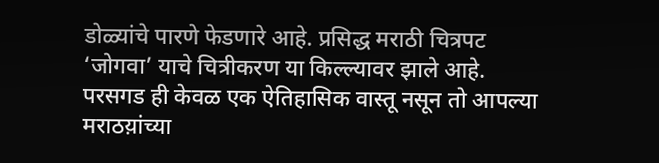डोळ्यांचे पारणे फेडणारे आहे. प्रसिद्ध मराठी चित्रपट ‘जोगवा’ याचे चित्रीकरण या किल्ल्यावर झाले आहे.
परसगड ही केवळ एक ऐतिहासिक वास्तू नसून तो आपल्या मराठय़ांच्या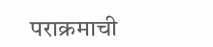पराक्रमाची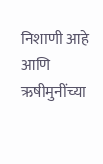निशाणी आहे आणि ऋषीमुनींच्या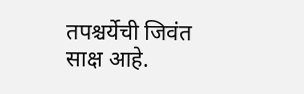तपश्चर्येची जिवंत साक्ष आहे.